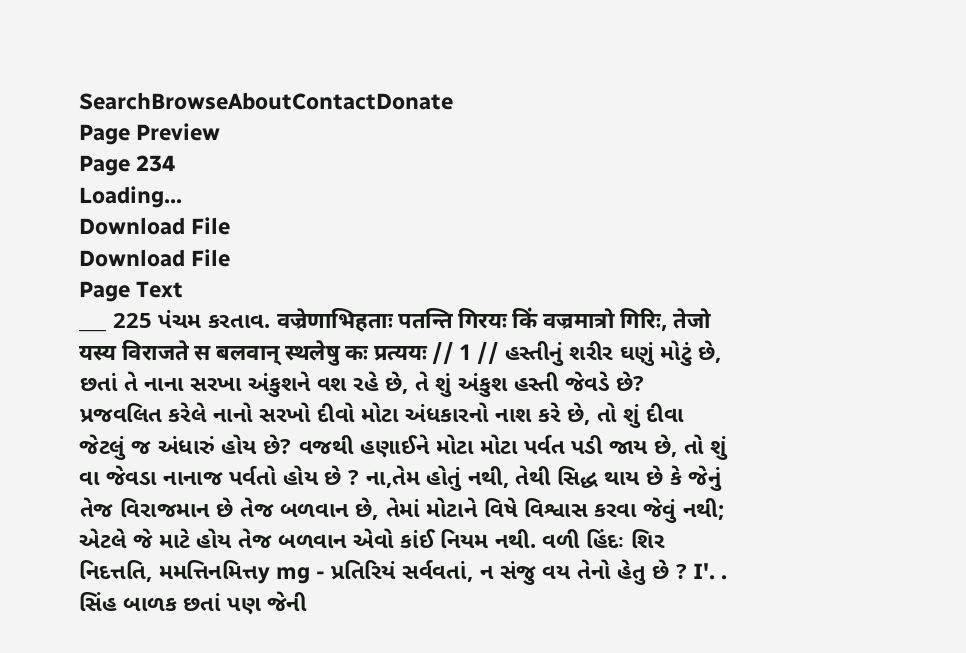SearchBrowseAboutContactDonate
Page Preview
Page 234
Loading...
Download File
Download File
Page Text
___ 225 પંચમ કરતાવ. वज्रेणाभिहताः पतन्ति गिरयः किं वज्रमात्रो गिरिः, तेजो यस्य विराजते स बलवान् स्थलेषु कः प्रत्ययः // 1 // હસ્તીનું શરીર ઘણું મોટું છે, છતાં તે નાના સરખા અંકુશને વશ રહે છે, તે શું અંકુશ હસ્તી જેવડે છે? પ્રજવલિત કરેલે નાનો સરખો દીવો મોટા અંધકારનો નાશ કરે છે, તો શું દીવા જેટલું જ અંધારું હોય છે? વજથી હણાઈને મોટા મોટા પર્વત પડી જાય છે, તો શું વા જેવડા નાનાજ પર્વતો હોય છે ? ના,તેમ હોતું નથી, તેથી સિદ્ધ થાય છે કે જેનું તેજ વિરાજમાન છે તેજ બળવાન છે, તેમાં મોટાને વિષે વિશ્વાસ કરવા જેવું નથી; એટલે જે માટે હોય તેજ બળવાન એવો કાંઈ નિયમ નથી. વળી હિંદઃ શિર નિદત્તતિ, મમત્તિનમિત્તy mg - પ્રતિરિયં સર્વવતાં, ન સંજુ વય તેનો હેતુ છે ? I'. . સિંહ બાળક છતાં પણ જેની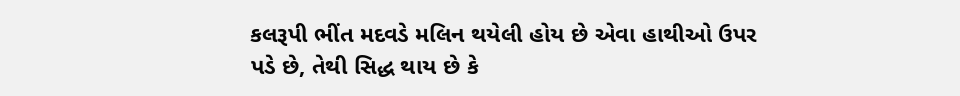કલરૂપી ભીંત મદવડે મલિન થયેલી હોય છે એવા હાથીઓ ઉપર પડે છે, તેથી સિદ્ધ થાય છે કે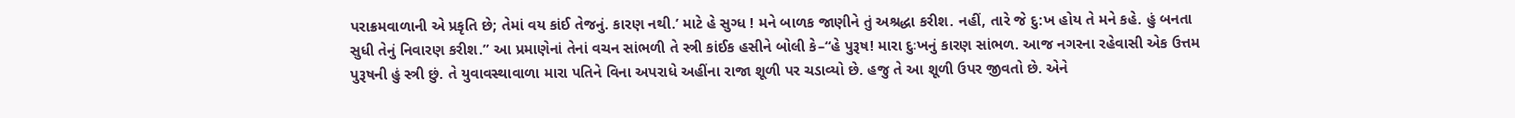પરાક્રમવાળાની એ પ્રકૃતિ છે; તેમાં વય કાંઈ તેજનું. કારણ નથી.’ માટે હે સુગ્ધ ! મને બાળક જાણીને તું અશ્રદ્ધા કરીશ. નહીં, તારે જે દુ:ખ હોય તે મને કહે. હું બનતા સુધી તેનું નિવારણ કરીશ.” આ પ્રમાણેનાં તેનાં વચન સાંભળી તે સ્ત્રી કાંઈક હસીને બોલી કે–“હે પુરૂષ! મારા દુઃખનું કારણ સાંભળ. આજ નગરના રહેવાસી એક ઉત્તમ પુરૂષની હું સ્ત્રી છું. તે યુવાવસ્થાવાળા મારા પતિને વિના અપરાધે અહીંના રાજા શૂળી પર ચડાવ્યો છે. હજુ તે આ શૂળી ઉપર જીવતો છે. એને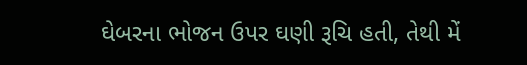ઘેબરના ભોજન ઉપર ઘણી રૂચિ હતી, તેથી મેં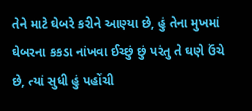તેને માટે ઘેબરે કરીને આણ્યા છે, હું તેના મુખમાં ઘેબરના કકડા નાંખવા ઈચ્છું છું પરંતુ તે ઘણે ઉંચે છે, ત્યાં સુધી હું પહોંચી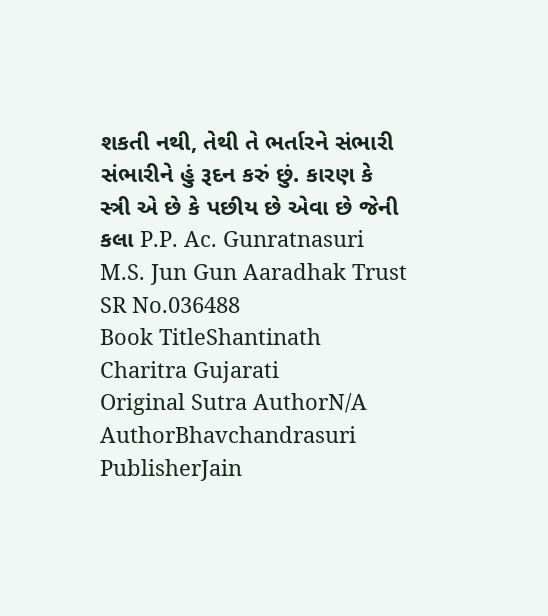શકતી નથી, તેથી તે ભર્તારને સંભારી સંભારીને હું રૂદન કરું છું. કારણ કે સ્ત્રી એ છે કે પછીય છે એવા છે જેની કલા P.P. Ac. Gunratnasuri M.S. Jun Gun Aaradhak Trust
SR No.036488
Book TitleShantinath Charitra Gujarati
Original Sutra AuthorN/A
AuthorBhavchandrasuri
PublisherJain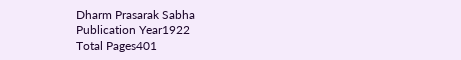Dharm Prasarak Sabha
Publication Year1922
Total Pages401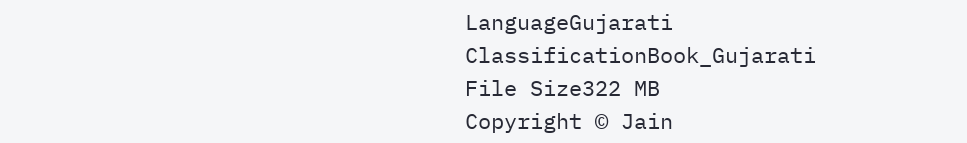LanguageGujarati
ClassificationBook_Gujarati
File Size322 MB
Copyright © Jain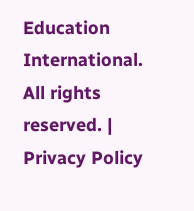Education International. All rights reserved. | Privacy Policy